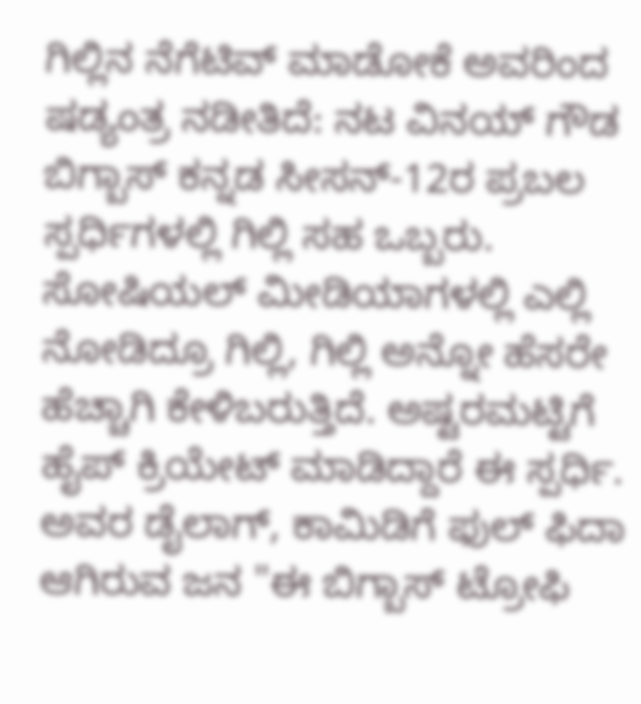ಗಿಲ್ಲಿನ ನೆಗೆಟಿವ್ ಮಾಡೋಕೆ ಅವರಿಂದ ಷಡ್ಯಂತ್ರ ನಡೀತಿದೆ: ನಟ ವಿನಯ್ ಗೌಡ
ಬಿಗ್ಬಾಸ್ ಕನ್ನಡ ಸೀಸನ್-12ರ ಪ್ರಬಲ ಸ್ಪರ್ಧಿಗಳಲ್ಲಿ ಗಿಲ್ಲಿ ಸಹ ಒಬ್ಬರು. ಸೋಷಿಯಲ್ ಮೀಡಿಯಾಗಳಲ್ಲಿ ಎಲ್ಲಿ ನೋಡಿದ್ರೂ ಗಿಲ್ಲಿ, ಗಿಲ್ಲಿ ಅನ್ನೋ ಹೆಸರೇ ಹೆಚ್ಚಾಗಿ ಕೇಳಿಬರುತ್ತಿದೆ. ಅಷ್ಟರಮಟ್ಟಿಗೆ ಹೈಪ್ ಕ್ರಿಯೇಟ್ ಮಾಡಿದ್ದಾರೆ ಈ ಸ್ಪರ್ಧಿ. ಅವರ ಡೈಲಾಗ್, ಕಾಮಿಡಿಗೆ ಫುಲ್ ಫಿದಾ ಆಗಿರುವ ಜನ "ಈ ಬಿಗ್ಬಾಸ್ ಟ್ರೋಫಿ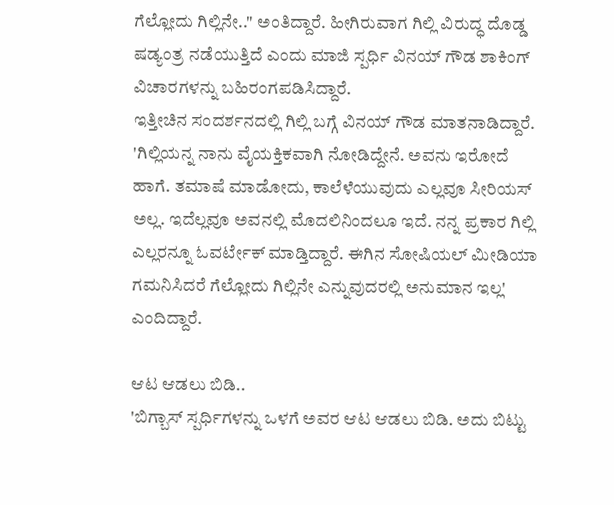ಗೆಲ್ಲೋದು ಗಿಲ್ಲಿನೇ.." ಅಂತಿದ್ದಾರೆ. ಹೀಗಿರುವಾಗ ಗಿಲ್ಲಿ ವಿರುದ್ಧ ದೊಡ್ಡ ಷಡ್ಯಂತ್ರ ನಡೆಯುತ್ತಿದೆ ಎಂದು ಮಾಜಿ ಸ್ಪರ್ಧಿ ವಿನಯ್ ಗೌಡ ಶಾಕಿಂಗ್ ವಿಚಾರಗಳನ್ನು ಬಹಿರಂಗಪಡಿಸಿದ್ದಾರೆ.
ಇತ್ತೀಚಿನ ಸಂದರ್ಶನದಲ್ಲಿ ಗಿಲ್ಲಿ ಬಗ್ಗೆ ವಿನಯ್ ಗೌಡ ಮಾತನಾಡಿದ್ದಾರೆ. 'ಗಿಲ್ಲಿಯನ್ನ ನಾನು ವೈಯಕ್ತಿಕವಾಗಿ ನೋಡಿದ್ದೇನೆ. ಅವನು ಇರೋದೆ ಹಾಗೆ. ತಮಾಷೆ ಮಾಡೋದು, ಕಾಲೆಳೆಯುವುದು ಎಲ್ಲವೂ ಸೀರಿಯಸ್ ಅಲ್ಲ. ಇದೆಲ್ಲವೂ ಅವನಲ್ಲಿ ಮೊದಲಿನಿಂದಲೂ ಇದೆ. ನನ್ನ ಪ್ರಕಾರ ಗಿಲ್ಲಿ ಎಲ್ಲರನ್ನೂ ಓವರ್ಟೇಕ್ ಮಾಡ್ತಿದ್ದಾರೆ. ಈಗಿನ ಸೋಷಿಯಲ್ ಮೀಡಿಯಾ ಗಮನಿಸಿದರೆ ಗೆಲ್ಲೋದು ಗಿಲ್ಲಿನೇ ಎನ್ನುವುದರಲ್ಲಿ ಅನುಮಾನ ಇಲ್ಲ' ಎಂದಿದ್ದಾರೆ.

ಆಟ ಆಡಲು ಬಿಡಿ..
'ಬಿಗ್ಬಾಸ್ ಸ್ಪರ್ಧಿಗಳನ್ನು ಒಳಗೆ ಅವರ ಆಟ ಆಡಲು ಬಿಡಿ. ಅದು ಬಿಟ್ಟು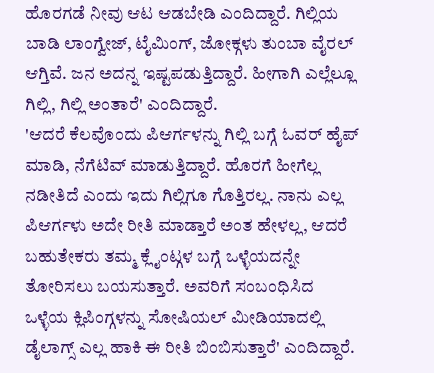ಹೊರಗಡೆ ನೀವು ಆಟ ಆಡಬೇಡಿ ಎಂದಿದ್ದಾರೆ. ಗಿಲ್ಲಿಯ ಬಾಡಿ ಲಾಂಗ್ವೇಜ್, ಟೈಮಿಂಗ್, ಜೋಕ್ಗಳು ತುಂಬಾ ವೈರಲ್ ಆಗ್ತಿವೆ. ಜನ ಅದನ್ನ ಇಷ್ಟಪಡುತ್ತಿದ್ದಾರೆ. ಹೀಗಾಗಿ ಎಲ್ಲೆಲ್ಲೂ ಗಿಲ್ಲಿ, ಗಿಲ್ಲಿ ಅಂತಾರೆ' ಎಂದಿದ್ದಾರೆ.
'ಆದರೆ ಕೆಲವೊಂದು ಪಿಆರ್ಗಳನ್ನು ಗಿಲ್ಲಿ ಬಗ್ಗೆ ಓವರ್ ಹೈಪ್ ಮಾಡಿ, ನೆಗೆಟಿವ್ ಮಾಡುತ್ತಿದ್ದಾರೆ. ಹೊರಗೆ ಹೀಗೆಲ್ಲ ನಡೀತಿದೆ ಎಂದು ಇದು ಗಿಲ್ಲಿಗೂ ಗೊತ್ತಿರಲ್ಲ. ನಾನು ಎಲ್ಲ ಪಿಆರ್ಗಳು ಅದೇ ರೀತಿ ಮಾಡ್ತಾರೆ ಅಂತ ಹೇಳಲ್ಲ, ಆದರೆ ಬಹುತೇಕರು ತಮ್ಮ ಕ್ಲೈಂಟ್ಗಳ ಬಗ್ಗೆ ಒಳ್ಳೆಯದನ್ನೇ ತೋರಿಸಲು ಬಯಸುತ್ತಾರೆ. ಅವರಿಗೆ ಸಂಬಂಧಿಸಿದ ಒಳ್ಳೆಯ ಕ್ಲಿಪಿಂಗ್ಗಳನ್ನು ಸೋಷಿಯಲ್ ಮೀಡಿಯಾದಲ್ಲಿ ಡೈಲಾಗ್ಸ್ ಎಲ್ಲ ಹಾಕಿ ಈ ರೀತಿ ಬಿಂಬಿಸುತ್ತಾರೆ' ಎಂದಿದ್ದಾರೆ.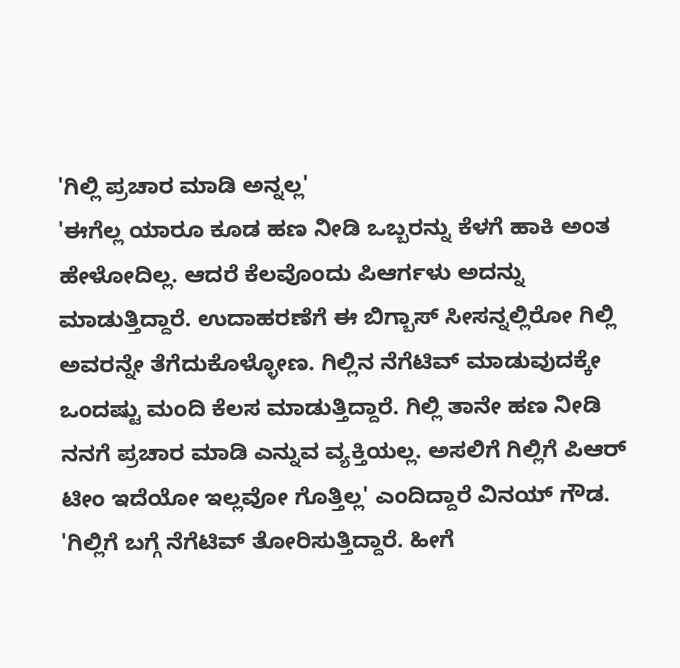'ಗಿಲ್ಲಿ ಪ್ರಚಾರ ಮಾಡಿ ಅನ್ನಲ್ಲ'
'ಈಗೆಲ್ಲ ಯಾರೂ ಕೂಡ ಹಣ ನೀಡಿ ಒಬ್ಬರನ್ನು ಕೆಳಗೆ ಹಾಕಿ ಅಂತ ಹೇಳೋದಿಲ್ಲ. ಆದರೆ ಕೆಲವೊಂದು ಪಿಆರ್ಗಳು ಅದನ್ನು ಮಾಡುತ್ತಿದ್ದಾರೆ. ಉದಾಹರಣೆಗೆ ಈ ಬಿಗ್ಬಾಸ್ ಸೀಸನ್ನಲ್ಲಿರೋ ಗಿಲ್ಲಿ ಅವರನ್ನೇ ತೆಗೆದುಕೊಳ್ಳೋಣ. ಗಿಲ್ಲಿನ ನೆಗೆಟಿವ್ ಮಾಡುವುದಕ್ಕೇ ಒಂದಷ್ಟು ಮಂದಿ ಕೆಲಸ ಮಾಡುತ್ತಿದ್ದಾರೆ. ಗಿಲ್ಲಿ ತಾನೇ ಹಣ ನೀಡಿ ನನಗೆ ಪ್ರಚಾರ ಮಾಡಿ ಎನ್ನುವ ವ್ಯಕ್ತಿಯಲ್ಲ. ಅಸಲಿಗೆ ಗಿಲ್ಲಿಗೆ ಪಿಆರ್ ಟೀಂ ಇದೆಯೋ ಇಲ್ಲವೋ ಗೊತ್ತಿಲ್ಲ' ಎಂದಿದ್ದಾರೆ ವಿನಯ್ ಗೌಡ.
'ಗಿಲ್ಲಿಗೆ ಬಗ್ಗೆ ನೆಗೆಟಿವ್ ತೋರಿಸುತ್ತಿದ್ದಾರೆ. ಹೀಗೆ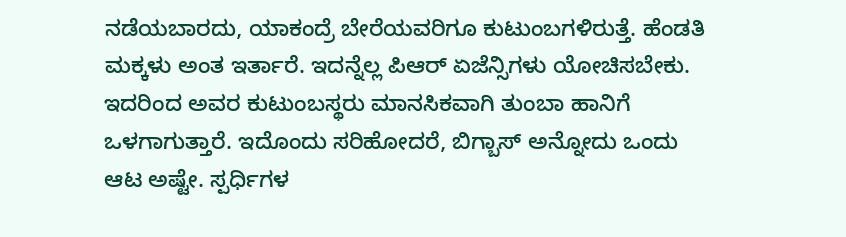ನಡೆಯಬಾರದು, ಯಾಕಂದ್ರೆ ಬೇರೆಯವರಿಗೂ ಕುಟುಂಬಗಳಿರುತ್ತೆ. ಹೆಂಡತಿ ಮಕ್ಕಳು ಅಂತ ಇರ್ತಾರೆ. ಇದನ್ನೆಲ್ಲ ಪಿಆರ್ ಏಜೆನ್ಸಿಗಳು ಯೋಚಿಸಬೇಕು. ಇದರಿಂದ ಅವರ ಕುಟುಂಬಸ್ಥರು ಮಾನಸಿಕವಾಗಿ ತುಂಬಾ ಹಾನಿಗೆ ಒಳಗಾಗುತ್ತಾರೆ. ಇದೊಂದು ಸರಿಹೋದರೆ, ಬಿಗ್ಬಾಸ್ ಅನ್ನೋದು ಒಂದು ಆಟ ಅಷ್ಟೇ. ಸ್ಪರ್ಧಿಗಳ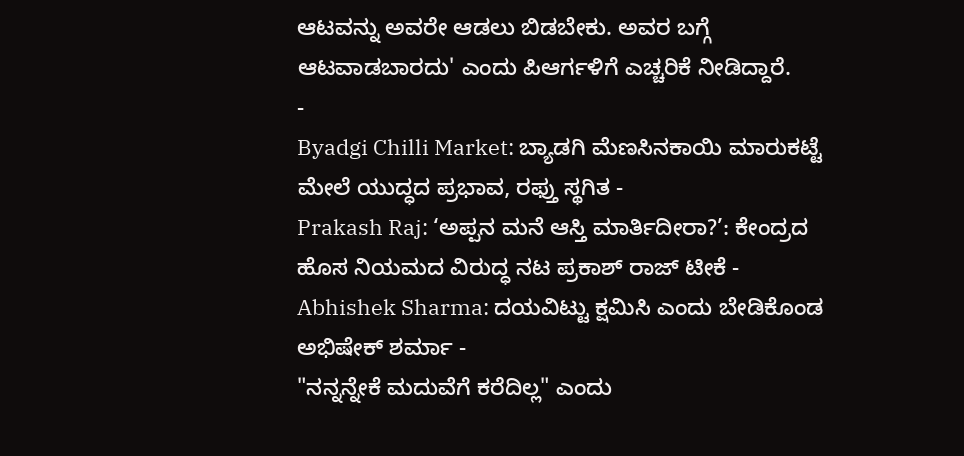ಆಟವನ್ನು ಅವರೇ ಆಡಲು ಬಿಡಬೇಕು. ಅವರ ಬಗ್ಗೆ ಆಟವಾಡಬಾರದು' ಎಂದು ಪಿಆರ್ಗಳಿಗೆ ಎಚ್ಚರಿಕೆ ನೀಡಿದ್ದಾರೆ.
-
Byadgi Chilli Market: ಬ್ಯಾಡಗಿ ಮೆಣಸಿನಕಾಯಿ ಮಾರುಕಟ್ಟೆ ಮೇಲೆ ಯುದ್ಧದ ಪ್ರಭಾವ, ರಫ್ತು ಸ್ಥಗಿತ -
Prakash Raj: ‘ಅಪ್ಪನ ಮನೆ ಆಸ್ತಿ ಮಾರ್ತಿದೀರಾ?’: ಕೇಂದ್ರದ ಹೊಸ ನಿಯಮದ ವಿರುದ್ಧ ನಟ ಪ್ರಕಾಶ್ ರಾಜ್ ಟೀಕೆ -
Abhishek Sharma: ದಯವಿಟ್ಟು ಕ್ಷಮಿಸಿ ಎಂದು ಬೇಡಿಕೊಂಡ ಅಭಿಷೇಕ್ ಶರ್ಮಾ -
"ನನ್ನನ್ನೇಕೆ ಮದುವೆಗೆ ಕರೆದಿಲ್ಲ" ಎಂದು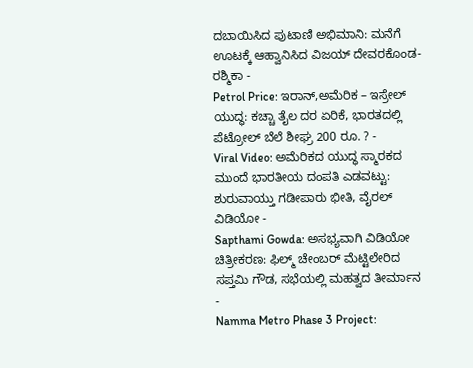ದಬಾಯಿಸಿದ ಪುಟಾಣಿ ಅಭಿಮಾನಿ: ಮನೆಗೆ ಊಟಕ್ಕೆ ಆಹ್ವಾನಿಸಿದ ವಿಜಯ್ ದೇವರಕೊಂಡ-ರಶ್ಮಿಕಾ -
Petrol Price: ಇರಾನ್,ಅಮೆರಿಕ – ಇಸ್ರೇಲ್ ಯುದ್ಧ: ಕಚ್ಚಾ ತೈಲ ದರ ಏರಿಕೆ, ಭಾರತದಲ್ಲಿ ಪೆಟ್ರೋಲ್ ಬೆಲೆ ಶೀಘ್ರ 200 ರೂ. ? -
Viral Video: ಅಮೆರಿಕದ ಯುದ್ಧ ಸ್ಮಾರಕದ ಮುಂದೆ ಭಾರತೀಯ ದಂಪತಿ ಎಡವಟ್ಟು: ಶುರುವಾಯ್ತು ಗಡೀಪಾರು ಭೀತಿ, ವೈರಲ್ ವಿಡಿಯೋ -
Sapthami Gowda: ಅಸಭ್ಯವಾಗಿ ವಿಡಿಯೋ ಚಿತ್ರೀಕರಣ: ಫಿಲ್ಮ್ ಚೇಂಬರ್ ಮೆಟ್ಟಿಲೇರಿದ ಸಪ್ತಮಿ ಗೌಡ, ಸಭೆಯಲ್ಲಿ ಮಹತ್ವದ ತೀರ್ಮಾನ -
Namma Metro Phase 3 Project: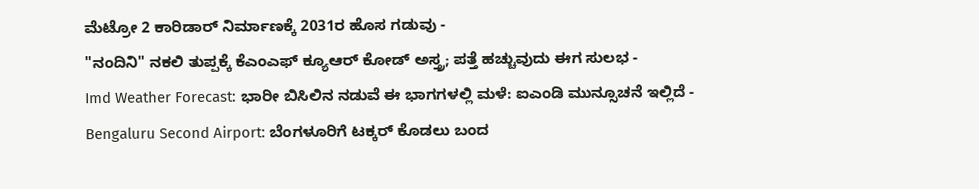ಮೆಟ್ರೋ 2 ಕಾರಿಡಾರ್ ನಿರ್ಮಾಣಕ್ಕೆ 2031ರ ಹೊಸ ಗಡುವು -
"ನಂದಿನಿ" ನಕಲಿ ತುಪ್ಪಕ್ಕೆ ಕೆಎಂಎಫ್ ಕ್ಯೂಆರ್ ಕೋಡ್ ಅಸ್ತ್ರ; ಪತ್ತೆ ಹಚ್ಚುವುದು ಈಗ ಸುಲಭ -
Imd Weather Forecast: ಭಾರೀ ಬಿಸಿಲಿನ ನಡುವೆ ಈ ಭಾಗಗಳಲ್ಲಿ ಮಳೆ: ಐಎಂಡಿ ಮುನ್ಸೂಚನೆ ಇಲ್ಲಿದೆ -
Bengaluru Second Airport: ಬೆಂಗಳೂರಿಗೆ ಟಕ್ಕರ್ ಕೊಡಲು ಬಂದ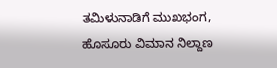ತಮಿಳುನಾಡಿಗೆ ಮುಖಭಂಗ, ಹೊಸೂರು ವಿಮಾನ ನಿಲ್ದಾಣ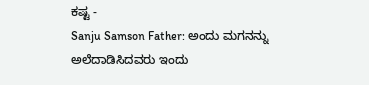ಕಷ್ಟ -
Sanju Samson Father: ಅಂದು ಮಗನನ್ನು ಅಲೆದಾಡಿಸಿದವರು ಇಂದು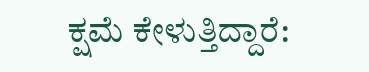ಕ್ಷಮೆ ಕೇಳುತ್ತಿದ್ದಾರೆ: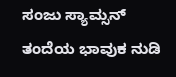ಸಂಜು ಸ್ಯಾಮ್ಸನ್ ತಂದೆಯ ಭಾವುಕ ನುಡಿ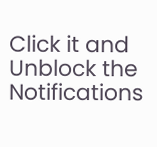Click it and Unblock the Notifications